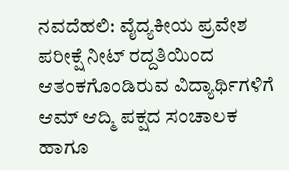ನವದೆಹಲಿ: ವೈದ್ಯಕೀಯ ಪ್ರವೇಶ ಪರೀಕ್ಷೆ ನೀಟ್ ರದ್ದತಿಯಿಂದ ಆತಂಕಗೊಂಡಿರುವ ವಿದ್ಯಾರ್ಥಿಗಳಿಗೆ ಆಮ್ ಆದ್ಮಿ ಪಕ್ಷದ ಸಂಚಾಲಕ ಹಾಗೂ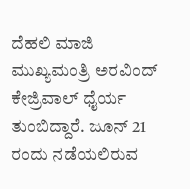ದೆಹಲಿ ಮಾಜಿ ಮುಖ್ಯಮಂತ್ರಿ ಅರವಿಂದ್ ಕೇಜ್ರಿವಾಲ್ ಧೈರ್ಯ ತುಂಬಿದ್ದಾರೆ. ಜೂನ್ 21 ರಂದು ನಡೆಯಲಿರುವ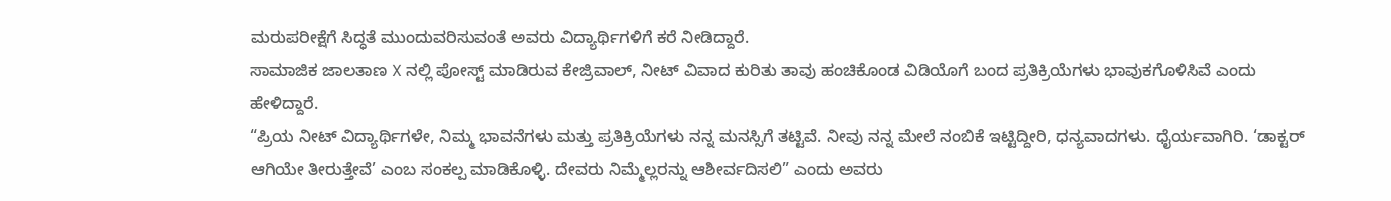ಮರುಪರೀಕ್ಷೆಗೆ ಸಿದ್ಧತೆ ಮುಂದುವರಿಸುವಂತೆ ಅವರು ವಿದ್ಯಾರ್ಥಿಗಳಿಗೆ ಕರೆ ನೀಡಿದ್ದಾರೆ.
ಸಾಮಾಜಿಕ ಜಾಲತಾಣ X ನಲ್ಲಿ ಪೋಸ್ಟ್ ಮಾಡಿರುವ ಕೇಜ್ರಿವಾಲ್, ನೀಟ್ ವಿವಾದ ಕುರಿತು ತಾವು ಹಂಚಿಕೊಂಡ ವಿಡಿಯೊಗೆ ಬಂದ ಪ್ರತಿಕ್ರಿಯೆಗಳು ಭಾವುಕಗೊಳಿಸಿವೆ ಎಂದು ಹೇಳಿದ್ದಾರೆ.
“ಪ್ರಿಯ ನೀಟ್ ವಿದ್ಯಾರ್ಥಿಗಳೇ, ನಿಮ್ಮ ಭಾವನೆಗಳು ಮತ್ತು ಪ್ರತಿಕ್ರಿಯೆಗಳು ನನ್ನ ಮನಸ್ಸಿಗೆ ತಟ್ಟಿವೆ. ನೀವು ನನ್ನ ಮೇಲೆ ನಂಬಿಕೆ ಇಟ್ಟಿದ್ದೀರಿ, ಧನ್ಯವಾದಗಳು. ಧೈರ್ಯವಾಗಿರಿ. ‘ಡಾಕ್ಟರ್ ಆಗಿಯೇ ತೀರುತ್ತೇವೆ’ ಎಂಬ ಸಂಕಲ್ಪ ಮಾಡಿಕೊಳ್ಳಿ. ದೇವರು ನಿಮ್ಮೆಲ್ಲರನ್ನು ಆಶೀರ್ವದಿಸಲಿ” ಎಂದು ಅವರು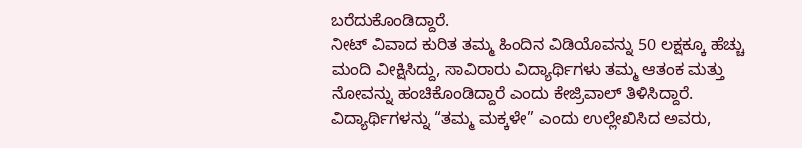ಬರೆದುಕೊಂಡಿದ್ದಾರೆ.
ನೀಟ್ ವಿವಾದ ಕುರಿತ ತಮ್ಮ ಹಿಂದಿನ ವಿಡಿಯೊವನ್ನು 50 ಲಕ್ಷಕ್ಕೂ ಹೆಚ್ಚು ಮಂದಿ ವೀಕ್ಷಿಸಿದ್ದು, ಸಾವಿರಾರು ವಿದ್ಯಾರ್ಥಿಗಳು ತಮ್ಮ ಆತಂಕ ಮತ್ತು ನೋವನ್ನು ಹಂಚಿಕೊಂಡಿದ್ದಾರೆ ಎಂದು ಕೇಜ್ರಿವಾಲ್ ತಿಳಿಸಿದ್ದಾರೆ.
ವಿದ್ಯಾರ್ಥಿಗಳನ್ನು “ತಮ್ಮ ಮಕ್ಕಳೇ” ಎಂದು ಉಲ್ಲೇಖಿಸಿದ ಅವರು,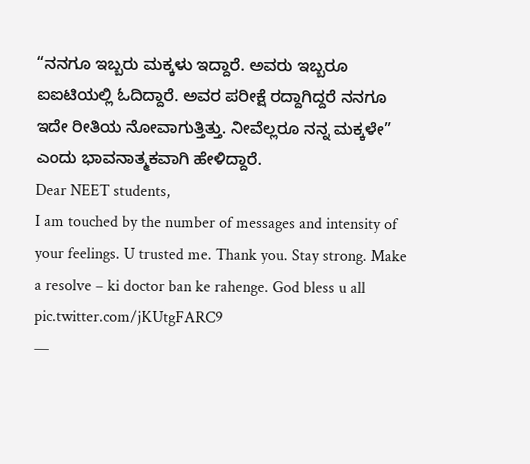“ನನಗೂ ಇಬ್ಬರು ಮಕ್ಕಳು ಇದ್ದಾರೆ. ಅವರು ಇಬ್ಬರೂ ಐಐಟಿಯಲ್ಲಿ ಓದಿದ್ದಾರೆ. ಅವರ ಪರೀಕ್ಷೆ ರದ್ದಾಗಿದ್ದರೆ ನನಗೂ ಇದೇ ರೀತಿಯ ನೋವಾಗುತ್ತಿತ್ತು. ನೀವೆಲ್ಲರೂ ನನ್ನ ಮಕ್ಕಳೇ” ಎಂದು ಭಾವನಾತ್ಮಕವಾಗಿ ಹೇಳಿದ್ದಾರೆ.
Dear NEET students,
I am touched by the number of messages and intensity of your feelings. U trusted me. Thank you. Stay strong. Make a resolve – ki doctor ban ke rahenge. God bless u all pic.twitter.com/jKUtgFARC9
—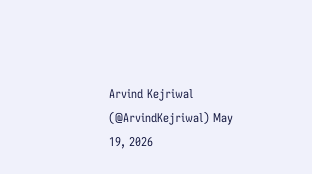Arvind Kejriwal (@ArvindKejriwal) May 19, 2026